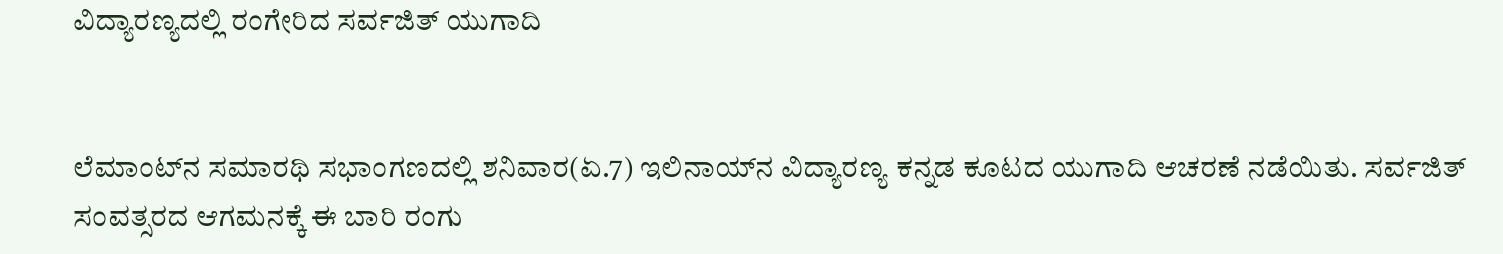ವಿದ್ಯಾರಣ್ಯದಲ್ಲಿ ರಂಗೇರಿದ ಸರ್ವಜಿತ್‌ ಯುಗಾದಿ


ಲೆಮಾಂಟ್‌ನ ಸಮಾರಥಿ ಸಭಾಂಗಣದಲ್ಲಿ ಶನಿವಾರ(ಏ.7) ಇಲಿನಾಯ್‌ನ ವಿದ್ಯಾರಣ್ಯ ಕನ್ನಡ ಕೂಟದ ಯುಗಾದಿ ಆಚರಣೆ ನಡೆಯಿತು. ಸರ್ವಜಿತ್‌ ಸಂವತ್ಸರದ ಆಗಮನಕ್ಕೆ ಈ ಬಾರಿ ರಂಗು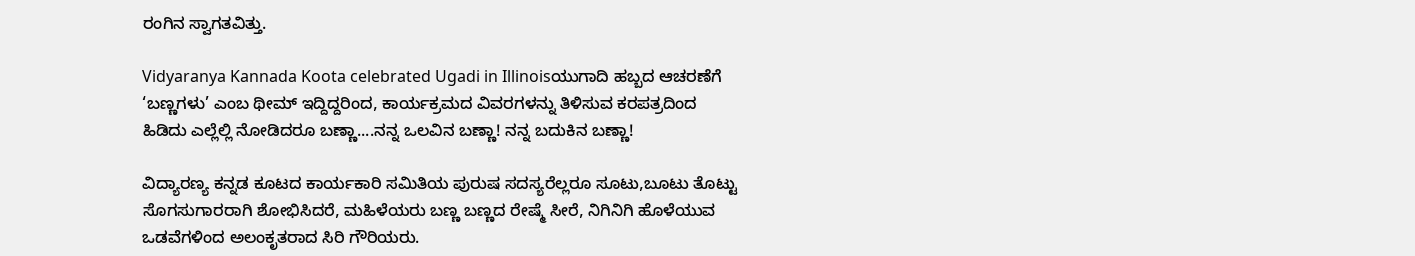ರಂಗಿನ ಸ್ವಾಗತವಿತ್ತು.

Vidyaranya Kannada Koota celebrated Ugadi in Illinoisಯುಗಾದಿ ಹಬ್ಬದ ಆಚರಣೆಗೆ ‘ಬಣ್ಣಗಳು’ ಎಂಬ ಥೀಮ್‌ ಇದ್ದಿದ್ದರಿಂದ, ಕಾರ್ಯಕ್ರಮದ ವಿವರಗಳನ್ನು ತಿಳಿಸುವ ಕರಪತ್ರದಿಂದ ಹಿಡಿದು ಎಲ್ಲೆಲ್ಲಿ ನೋಡಿದರೂ ಬಣ್ಣಾ....ನನ್ನ ಒಲವಿನ ಬಣ್ಣಾ! ನನ್ನ ಬದುಕಿನ ಬಣ್ಣಾ!

ವಿದ್ಯಾರಣ್ಯ ಕನ್ನಡ ಕೂಟದ ಕಾರ್ಯಕಾರಿ ಸಮಿತಿಯ ಪುರುಷ ಸದಸ್ಯರೆಲ್ಲರೂ ಸೂಟು,ಬೂಟು ತೊಟ್ಟು ಸೊಗಸುಗಾರರಾಗಿ ಶೋಭಿಸಿದರೆ, ಮಹಿಳೆಯರು ಬಣ್ಣ ಬಣ್ಣದ ರೇಷ್ಮೆ ಸೀರೆ, ನಿಗಿನಿಗಿ ಹೊಳೆಯುವ ಒಡವೆಗಳಿಂದ ಅಲಂಕೃತರಾದ ಸಿರಿ ಗೌರಿಯರು.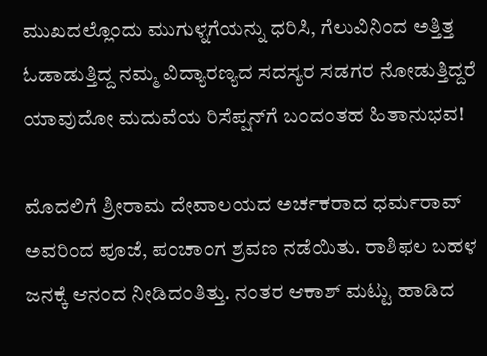ಮುಖದಲ್ಲೊಂದು ಮುಗುಳ್ನಗೆಯನ್ನು ಧರಿಸಿ, ಗೆಲುವಿನಿಂದ ಅತ್ತಿತ್ತ ಓಡಾಡುತ್ತಿದ್ದ ನಮ್ಮ ವಿದ್ಯಾರಣ್ಯದ ಸದಸ್ಯರ ಸಡಗರ ನೋಡುತ್ತಿದ್ದರೆ ಯಾವುದೋ ಮದುವೆಯ ರಿಸೆಪ್ಷನ್‌ಗೆ ಬಂದಂತಹ ಹಿತಾನುಭವ!

ಮೊದಲಿಗೆ ಶ್ರೀರಾಮ ದೇವಾಲಯದ ಅರ್ಚಕರಾದ ಧರ್ಮರಾವ್‌ ಅವರಿಂದ ಪೂಜೆ, ಪಂಚಾಂಗ ಶ್ರವಣ ನಡೆಯಿತು. ರಾಶಿಫಲ ಬಹಳ ಜನಕ್ಕೆ ಆನಂದ ನೀಡಿದಂತಿತ್ತು. ನಂತರ ಆಕಾಶ್‌ ಮಟ್ಟು ಹಾಡಿದ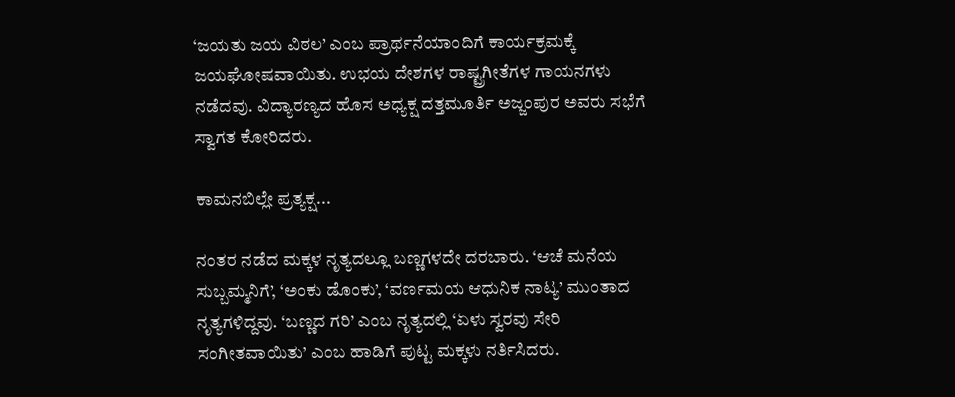‘ಜಯತು ಜಯ ವಿಠಲ’ ಎಂಬ ಪ್ರಾರ್ಥನೆಯಾಂದಿಗೆ ಕಾರ್ಯಕ್ರಮಕ್ಕೆ ಜಯಘೋಷವಾಯಿತು. ಉಭಯ ದೇಶಗಳ ರಾಷ್ಟ್ರಗೀತೆಗಳ ಗಾಯನಗಳು ನಡೆದವು. ವಿದ್ಯಾರಣ್ಯದ ಹೊಸ ಅಧ್ಯಕ್ಷ ದತ್ತಮೂರ್ತಿ ಅಜ್ಜಂಪುರ ಅವರು ಸಭೆಗೆ ಸ್ವಾಗತ ಕೋರಿದರು.

ಕಾಮನಬಿಲ್ಲೇ ಪ್ರತ್ಯಕ್ಷ...

ನಂತರ ನಡೆದ ಮಕ್ಕಳ ನೃತ್ಯದಲ್ಲೂ ಬಣ್ಣಗಳದೇ ದರಬಾರು. ‘ಆಚೆ ಮನೆಯ ಸುಬ್ಬಮ್ಮನಿಗೆ’, ‘ಅಂಕು ಡೊಂಕು’, ‘ವರ್ಣಮಯ ಆಧುನಿಕ ನಾಟ್ಯ’ ಮುಂತಾದ ನೃತ್ಯಗಳಿದ್ದವು. ‘ಬಣ್ಣದ ಗರಿ’ ಎಂಬ ನೃತ್ಯದಲ್ಲಿ ‘ಏಳು ಸ್ವರವು ಸೇರಿ ಸಂಗೀತವಾಯಿತು’ ಎಂಬ ಹಾಡಿಗೆ ಪುಟ್ಟ ಮಕ್ಕಳು ನರ್ತಿಸಿದರು.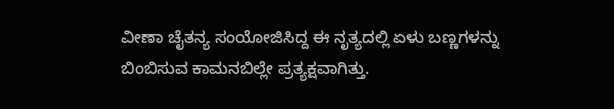ವೀಣಾ ಚೈತನ್ಯ ಸಂಯೋಜಿಸಿದ್ದ ಈ ನೃತ್ಯದಲ್ಲಿ ಏಳು ಬಣ್ಣಗಳನ್ನು ಬಿಂಬಿಸುವ ಕಾಮನಬಿಲ್ಲೇ ಪ್ರತ್ಯಕ್ಷವಾಗಿತ್ತು.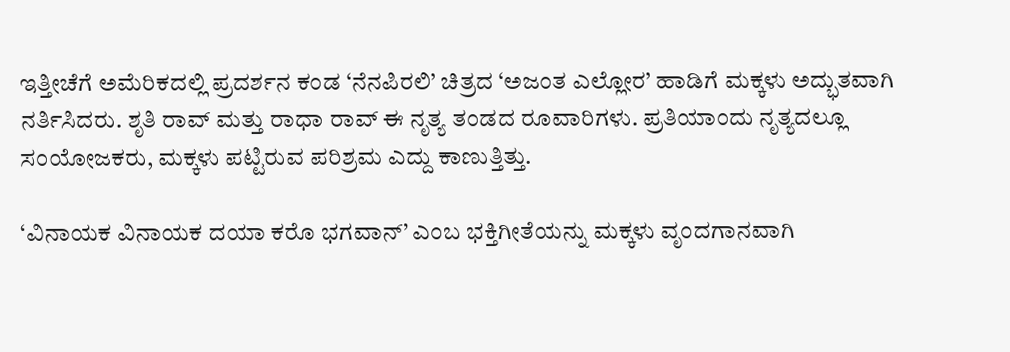ಇತ್ತೀಚೆಗೆ ಅಮೆರಿಕದಲ್ಲಿ ಪ್ರದರ್ಶನ ಕಂಡ ‘ನೆನಪಿರಲಿ’ ಚಿತ್ರದ ‘ಅಜಂತ ಎಲ್ಲೋರ’ ಹಾಡಿಗೆ ಮಕ್ಕಳು ಅದ್ಭುತವಾಗಿ ನರ್ತಿಸಿದರು. ಶೃತಿ ರಾವ್‌ ಮತ್ತು ರಾಧಾ ರಾವ್‌ ಈ ನೃತ್ಯ ತಂಡದ ರೂವಾರಿಗಳು. ಪ್ರತಿಯಾಂದು ನೃತ್ಯದಲ್ಲೂ ಸಂಯೋಜಕರು, ಮಕ್ಕಳು ಪಟ್ಟಿರುವ ಪರಿಶ್ರಮ ಎದ್ದು ಕಾಣುತ್ತಿತ್ತು.

‘ವಿನಾಯಕ ವಿನಾಯಕ ದಯಾ ಕರೊ ಭಗವಾನ್‌’ ಎಂಬ ಭಕ್ತಿಗೀತೆಯನ್ನು ಮಕ್ಕಳು ವೃಂದಗಾನವಾಗಿ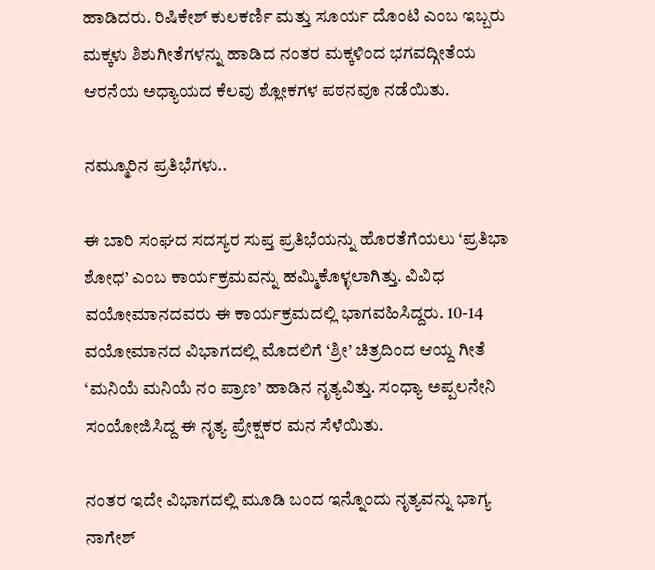ಹಾಡಿದರು. ರಿಷಿಕೇಶ್‌ ಕುಲಕರ್ಣಿ ಮತ್ತು ಸೂರ್ಯ ದೊಂಟಿ ಎಂಬ ಇಬ್ಬರು ಮಕ್ಕಳು ಶಿಶುಗೀತೆಗಳನ್ನು ಹಾಡಿದ ನಂತರ ಮಕ್ಕಳಿಂದ ಭಗವದ್ಗೀತೆಯ ಆರನೆಯ ಅಧ್ಯಾಯದ ಕೆಲವು ಶ್ಲೋಕಗಳ ಪಠನವೂ ನಡೆಯಿತು.

ನಮ್ಮೂರಿನ ಪ್ರತಿಭೆಗಳು..

ಈ ಬಾರಿ ಸಂಘದ ಸದಸ್ಯರ ಸುಪ್ತ ಪ್ರತಿಭೆಯನ್ನು ಹೊರತೆಗೆಯಲು ‘ಪ್ರತಿಭಾ ಶೋಧ’ ಎಂಬ ಕಾರ್ಯಕ್ರಮವನ್ನು ಹಮ್ಮಿಕೊಳ್ಳಲಾಗಿತ್ತು. ವಿವಿಧ ವಯೋಮಾನದವರು ಈ ಕಾರ್ಯಕ್ರಮದಲ್ಲಿ ಭಾಗವಹಿಸಿದ್ದರು. 10-14 ವಯೋಮಾನದ ವಿಭಾಗದಲ್ಲಿ ಮೊದಲಿಗೆ ‘ಶ್ರೀ’ ಚಿತ್ರದಿಂದ ಆಯ್ದ ಗೀತೆ ‘ಮನಿಯೆ ಮನಿಯೆ ನಂ ಪ್ರಾಣ’ ಹಾಡಿನ ನೃತ್ಯವಿತ್ತು. ಸಂಧ್ಯಾ ಅಪ್ಪಲನೇನಿ ಸಂಯೋಜಿಸಿದ್ದ ಈ ನೃತ್ಯ ಪ್ರೇಕ್ಷಕರ ಮನ ಸೆಳೆಯಿತು.

ನಂತರ ಇದೇ ವಿಭಾಗದಲ್ಲಿ ಮೂಡಿ ಬಂದ ಇನ್ನೊಂದು ನೃತ್ಯವನ್ನು ಭಾಗ್ಯ ನಾಗೇಶ್‌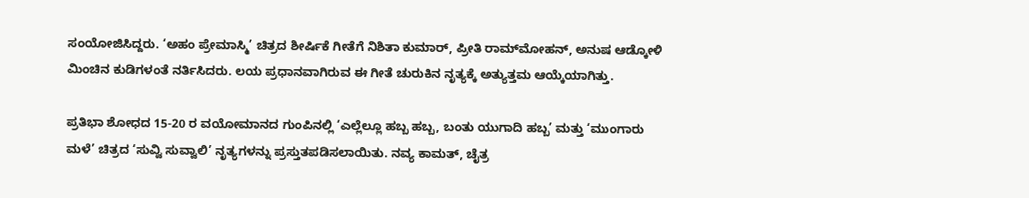ಸಂಯೋಜಿಸಿದ್ದರು. ‘ಅಹಂ ಪ್ರೇಮಾಸ್ಮಿ’ ಚಿತ್ರದ ಶೀರ್ಷಿಕೆ ಗೀತೆಗೆ ನಿಶಿತಾ ಕುಮಾರ್‌, ಪ್ರೀತಿ ರಾಮ್‌ಮೋಹನ್‌, ಅನುಷ ಆಡ್ಕೋಳಿ ಮಿಂಚಿನ ಕುಡಿಗಳಂತೆ ನರ್ತಿಸಿದರು. ಲಯ ಪ್ರಧಾನವಾಗಿರುವ ಈ ಗೀತೆ ಚುರುಕಿನ ನೃತ್ಯಕ್ಕೆ ಅತ್ಯುತ್ತಮ ಆಯ್ಕೆಯಾಗಿತ್ತು.

ಪ್ರತಿಭಾ ಶೋಧದ 15-20 ರ ವಯೋಮಾನದ ಗುಂಪಿನಲ್ಲಿ ‘ಎಲ್ಲೆಲ್ಲೂ ಹಬ್ಬ ಹಬ್ಬ, ಬಂತು ಯುಗಾದಿ ಹಬ್ಬ’ ಮತ್ತು ‘ಮುಂಗಾರು ಮಳೆ’ ಚಿತ್ರದ ‘ಸುವ್ವಿ ಸುವ್ವಾಲಿ’ ನೃತ್ಯಗಳನ್ನು ಪ್ರಸ್ತುತಪಡಿಸಲಾಯಿತು. ನವ್ಯ ಕಾಮತ್‌, ಚೈತ್ರ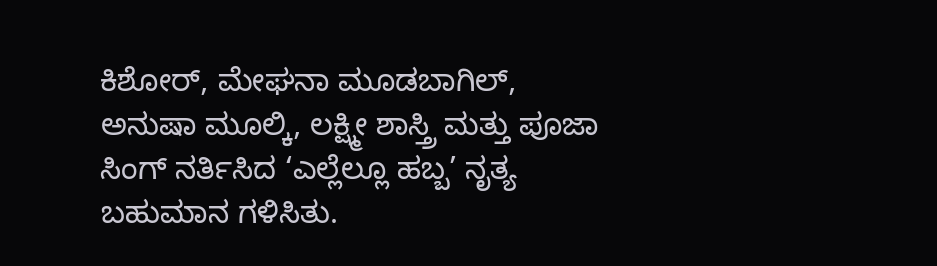ಕಿಶೋರ್‌, ಮೇಘನಾ ಮೂಡಬಾಗಿಲ್‌, ಅನುಷಾ ಮೂಲ್ಕಿ, ಲಕ್ಷ್ಮೀ ಶಾಸ್ತ್ರಿ ಮತ್ತು ಪೂಜಾ ಸಿಂಗ್‌ ನರ್ತಿಸಿದ ‘ಎಲ್ಲೆಲ್ಲೂ ಹಬ್ಬ’ ನೃತ್ಯ ಬಹುಮಾನ ಗಳಿಸಿತು.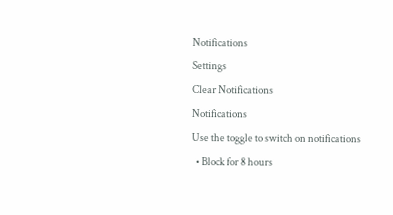Notifications
Settings
Clear Notifications
Notifications
Use the toggle to switch on notifications
  • Block for 8 hours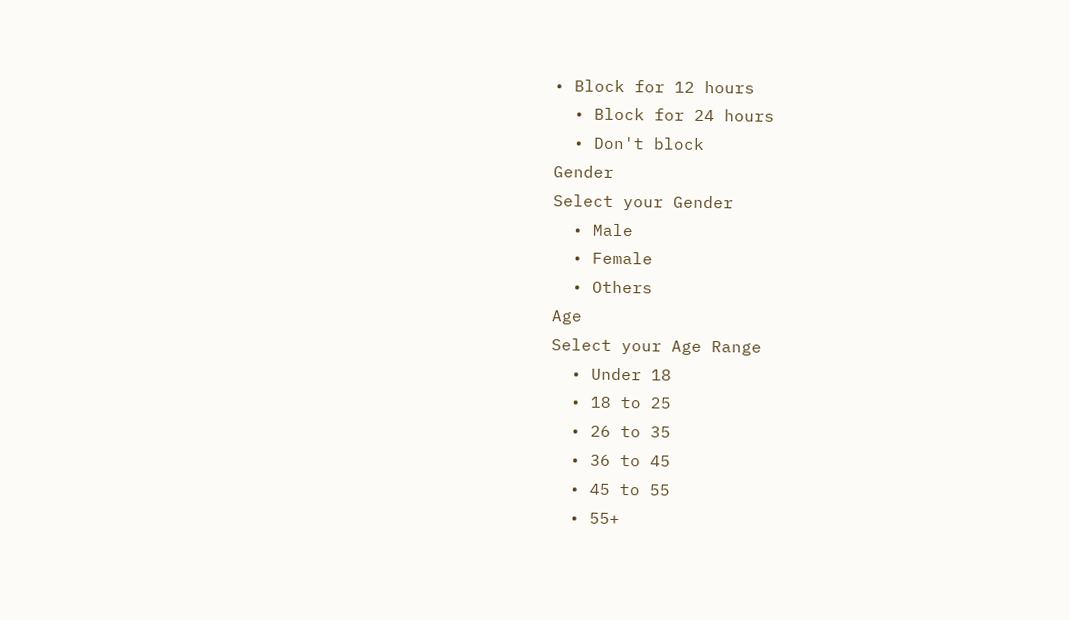• Block for 12 hours
  • Block for 24 hours
  • Don't block
Gender
Select your Gender
  • Male
  • Female
  • Others
Age
Select your Age Range
  • Under 18
  • 18 to 25
  • 26 to 35
  • 36 to 45
  • 45 to 55
  • 55+